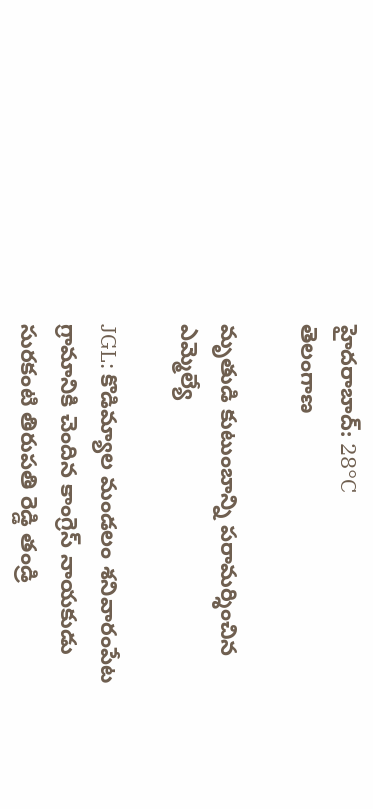హైదరాబాద్: 28°C
తెలంగాణ

మృతుడి కుటుంబాన్ని పరామర్శించిన ఎమ్మెల్యే

JGL: కొడిమ్యాల మండలం శనివారంపేట గ్రామానికి చెందిన కాంగ్రెస్ నాయకుడు సురకంటి తిరుపతి రెడ్డి తండ్రి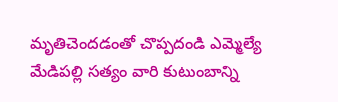మృతిచెందడంతో చొప్పదండి ఎమ్మెల్యే మేడిపల్లి సత్యం వారి కుటుంబాన్ని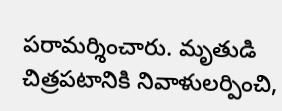పరామర్శించారు. మృతుడి చిత్రపటానికి నివాళులర్పించి,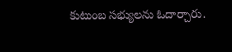కుటుంబ సభ్యులను ఓదార్చారు.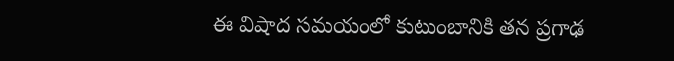ఈ విషాద సమయంలో కుటుంబానికి తన ప్రగాఢ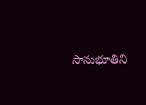సానుభూతిని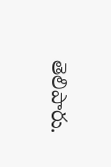తెలిపారు.